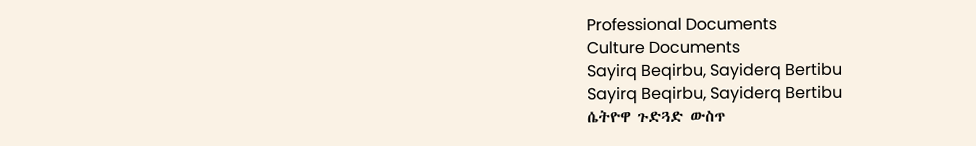Professional Documents
Culture Documents
Sayirq Beqirbu, Sayiderq Bertibu
Sayirq Beqirbu, Sayiderq Bertibu
ሴትዮዋ ጉድጓድ ውስጥ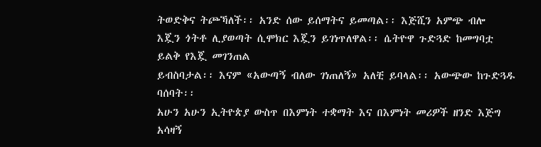ትወድቅና ትጮኻለች፡፡ አንድ ሰው ይሰማትና ይመጣል፡፡ እጅሺን አምጭ ብሎ
እጇን ጎትቶ ሊያወጣት ሲሞክር እጇን ይገነጥለዋል፡፡ ሴትዮዋ ጉድጓድ ከመግባቷ ይልቅ የእጇ መገንጠል
ይብስባታል፡፡ እናም «አውጣኝ ብለው ገነጠለኝ» አለቺ ይባላል፡፡ አውጭው ከጉድጓዱ ባሰባት፡፡
አሁን አሁን ኢትዮጵያ ውስጥ በእምነት ተቋማት እና በእምነት መሪዎች ዘንድ እጅግ አሳዛኝ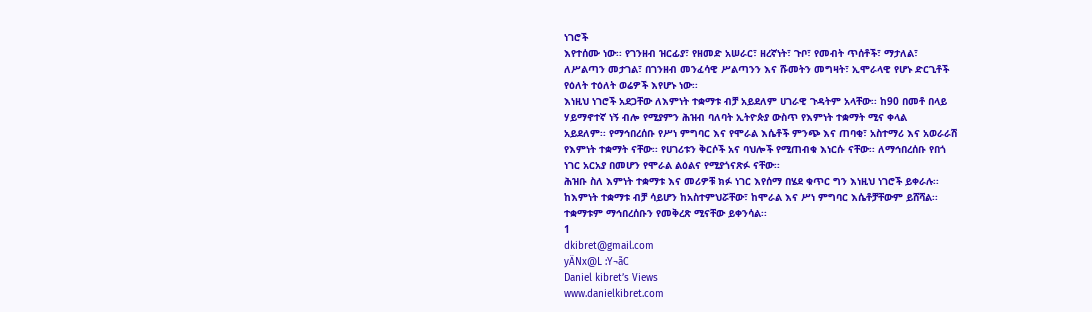ነገሮች
እየተሰሙ ነው፡፡ የገንዘብ ዝርፊያ፣ የዘመድ አሠራር፣ ዘረኛነት፣ ጉቦ፣ የመብት ጥሰቶች፣ ማታለል፣
ለሥልጣን መታገል፣ በገንዘብ መንፈሳዊ ሥልጣንን እና ሹመትን መግዛት፣ ኢሞራላዊ የሆኑ ድርጊቶች
የዕለት ተዕለት ወሬዎች እየሆኑ ነው፡፡
እነዚህ ነገሮች አደጋቸው ለእምነት ተቋማቱ ብቻ አይደለም ሀገራዊ ጉዳትም አላቸው፡፡ ከ90 በመቶ በላይ
ሃይማኖተኛ ነኝ ብሎ የሚያምን ሕዝብ ባለባት ኢትዮጵያ ውስጥ የእምነት ተቋማት ሚና ቀላል
አይደለም፡፡ የማኅበረሰቡ የሥነ ምግባር እና የሞራል እሴቶች ምንጭ እና ጠባቂ፣ አስተማሪ እና አወራራሽ
የእምነት ተቋማት ናቸው፡፡ የሀገሪቱን ቅርሶች አና ባህሎች የሚጠብቁ እነርሱ ናቸው፡፡ ለማኅበረሰቡ የበጎ
ነገር አርአያ በመሆን የሞራል ልዕልና የሚያጎናጽፉ ናቸው፡፡
ሕዝቡ ስለ እምነት ተቋማቱ እና መሪዎቹ ክፉ ነገር እየሰማ በሄደ ቁጥር ግን እነዚህ ነገሮች ይቀራሉ፡፡
ከእምነት ተቋማቱ ብቻ ሳይሆን ከአስተምህሯቸው፣ ከሞራል እና ሥነ ምግባር እሴቶቻቸውም ይሸሻል፡፡
ተቋማቱም ማኅበረሰቡን የመቅረጽ ሚናቸው ይቀንሳል፡፡
1
dkibret@gmail.com
yÄNx@L :Y¬ãC
Daniel kibret’s Views
www.danielkibret.com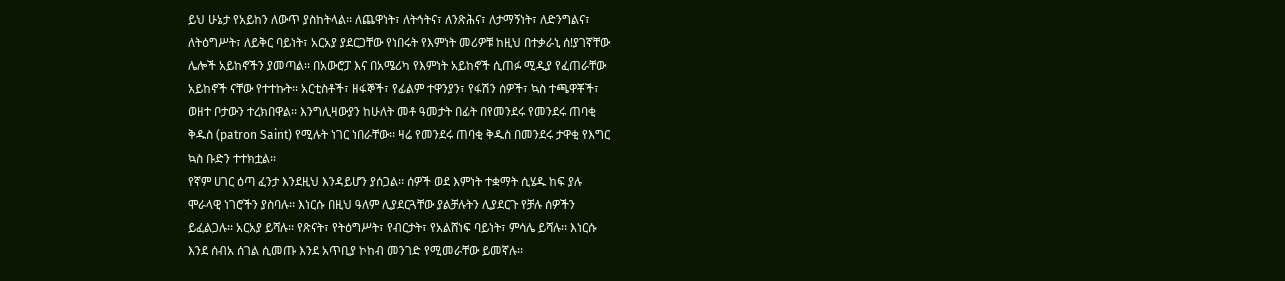ይህ ሁኔታ የአይከን ለውጥ ያስከትላል፡፡ ለጨዋነት፣ ለትኅትና፣ ለንጽሕና፣ ለታማኝነት፣ ለድንግልና፣
ለትዕግሥት፣ ለይቅር ባይነት፣ አርአያ ያደርጋቸው የነበሩት የእምነት መሪዎቹ ከዚህ በተቃራኒ ሰ!ያገኛቸው
ሌሎች አይከኖችን ያመጣል፡፡ በአውሮፓ እና በአሜሪካ የእምነት አይከኖች ሲጠፉ ሚዲያ የፈጠራቸው
አይከኖች ናቸው የተተኩት፡፡ አርቲስቶች፣ ዘፋኞች፣ የፊልም ተዋንያን፣ የፋሽን ሰዎች፣ ኳስ ተጫዋቾች፣
ወዘተ ቦታውን ተረክበዋል፡፡ እንግሊዛውያን ከሁለት መቶ ዓመታት በፊት በየመንደሩ የመንደሩ ጠባቂ
ቅዱስ (patron Saint) የሚሉት ነገር ነበራቸው፡፡ ዛሬ የመንደሩ ጠባቂ ቅዱስ በመንደሩ ታዋቂ የእግር
ኳስ ቡድን ተተክቷል፡፡
የኛም ሀገር ዕጣ ፈንታ እንደዚህ እንዳይሆን ያሰጋል፡፡ ሰዎች ወደ እምነት ተቋማት ሲሄዱ ከፍ ያሉ
ሞራላዊ ነገሮችን ያስባሉ፡፡ እነርሱ በዚህ ዓለም ሊያደርጓቸው ያልቻሉትን ሊያደርጉ የቻሉ ሰዎችን
ይፈልጋሉ፡፡ አርአያ ይሻሉ፡፡ የጽናት፣ የትዕግሥት፣ የብርታት፣ የአልሸነፍ ባይነት፣ ምሳሌ ይሻሉ፡፡ እነርሱ
እንደ ሰብአ ሰገል ሲመጡ እንደ አጥቢያ ኮከብ መንገድ የሚመራቸው ይመኛሉ፡፡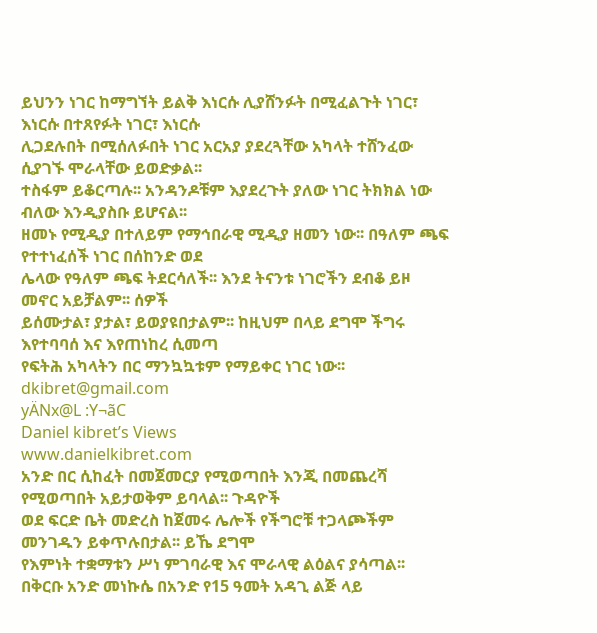ይህንን ነገር ከማግኘት ይልቅ እነርሱ ሊያሸንፉት በሚፈልጉት ነገር፣ እነርሱ በተጸየፉት ነገር፣ እነርሱ
ሊጋደሉበት በሚሰለፉበት ነገር አርአያ ያደረጓቸው አካላት ተሸንፈው ሲያገኙ ሞራላቸው ይወድቃል፡፡
ተስፋም ይቆርጣሉ፡፡ አንዳንዶቹም እያደረጉት ያለው ነገር ትክክል ነው ብለው እንዲያስቡ ይሆናል፡፡
ዘመኑ የሚዲያ በተለይም የማኅበራዊ ሚዲያ ዘመን ነው፡፡ በዓለም ጫፍ የተተነፈሰች ነገር በሰከንድ ወደ
ሌላው የዓለም ጫፍ ትደርሳለች፡፡ እንደ ትናንቱ ነገሮችን ደብቆ ይዞ መኖር አይቻልም፡፡ ሰዎች
ይሰሙታል፣ ያታል፣ ይወያዩበታልም፡፡ ከዚህም በላይ ደግሞ ችግሩ እየተባባሰ እና እየጠነከረ ሲመጣ
የፍትሕ አካላትን በር ማንኳኳቱም የማይቀር ነገር ነው፡፡
dkibret@gmail.com
yÄNx@L :Y¬ãC
Daniel kibret’s Views
www.danielkibret.com
አንድ በር ሲከፈት በመጀመርያ የሚወጣበት እንጂ በመጨረሻ የሚወጣበት አይታወቅም ይባላል፡፡ ጉዳዮች
ወደ ፍርድ ቤት መድረስ ከጀመሩ ሌሎች የችግሮቹ ተጋላጮችም መንገዱን ይቀጥሉበታል፡፡ ይኼ ደግሞ
የእምነት ተቋማቱን ሥነ ምገባራዊ እና ሞራላዊ ልዕልና ያሳጣል፡፡
በቅርቡ አንድ መነኩሴ በአንድ የ15 ዓመት አዳጊ ልጅ ላይ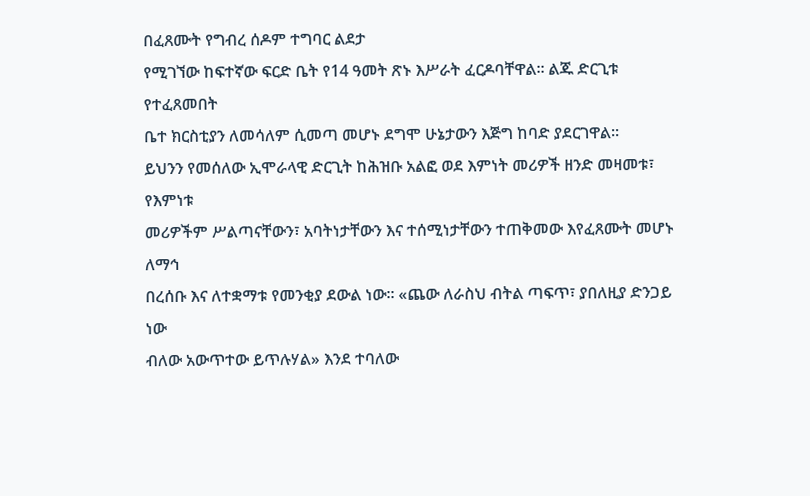በፈጸሙት የግብረ ሰዶም ተግባር ልደታ
የሚገኘው ከፍተኛው ፍርድ ቤት የ14 ዓመት ጽኑ እሥራት ፈርዶባቸዋል፡፡ ልጁ ድርጊቱ የተፈጸመበት
ቤተ ክርስቲያን ለመሳለም ሲመጣ መሆኑ ደግሞ ሁኔታውን እጅግ ከባድ ያደርገዋል፡፡
ይህንን የመሰለው ኢሞራላዊ ድርጊት ከሕዝቡ አልፎ ወደ እምነት መሪዎች ዘንድ መዛመቱ፣ የእምነቱ
መሪዎችም ሥልጣናቸውን፣ አባትነታቸውን እና ተሰሚነታቸውን ተጠቅመው እየፈጸሙት መሆኑ ለማኅ
በረሰቡ እና ለተቋማቱ የመንቂያ ደውል ነው፡፡ «ጨው ለራስህ ብትል ጣፍጥ፣ ያበለዚያ ድንጋይ ነው
ብለው አውጥተው ይጥሉሃል» እንደ ተባለው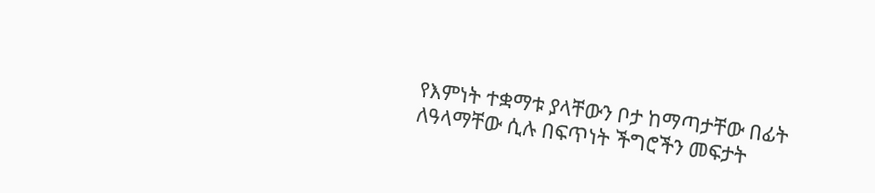የእምነት ተቋማቱ ያላቸውን ቦታ ከማጣታቸው በፊት
ለዓላማቸው ሲሉ በፍጥነት ችግሮችን መፍታት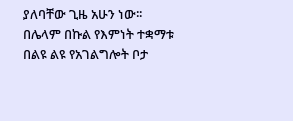ያለባቸው ጊዜ አሁን ነው፡፡
በሌላም በኩል የእምነት ተቋማቱ በልዩ ልዩ የአገልግሎት ቦታ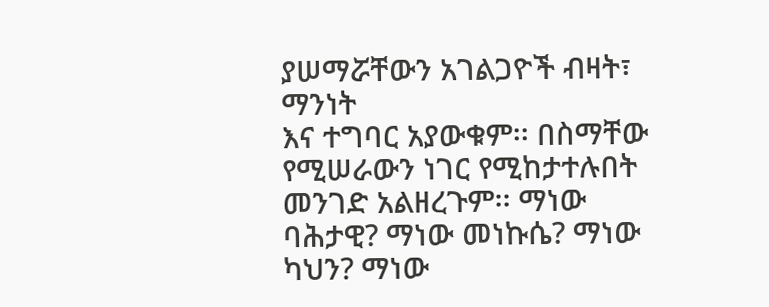ያሠማሯቸውን አገልጋዮች ብዛት፣ ማንነት
እና ተግባር አያውቁም፡፡ በስማቸው የሚሠራውን ነገር የሚከታተሉበት መንገድ አልዘረጉም፡፡ ማነው
ባሕታዊ? ማነው መነኩሴ? ማነው ካህን? ማነው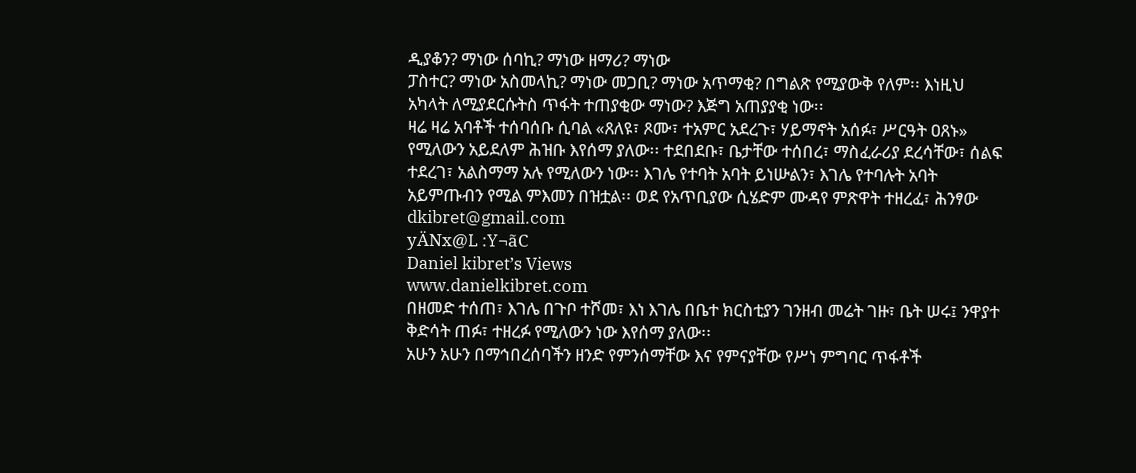ዲያቆን? ማነው ሰባኪ? ማነው ዘማሪ? ማነው
ፓስተር? ማነው አስመላኪ? ማነው መጋቢ? ማነው አጥማቂ? በግልጽ የሚያውቅ የለም፡፡ እነዚህ
አካላት ለሚያደርሱትስ ጥፋት ተጠያቂው ማነው? እጅግ አጠያያቂ ነው፡፡
ዛሬ ዛሬ አባቶች ተሰባሰቡ ሲባል «ጸለዩ፣ ጾሙ፣ ተአምር አደረጉ፣ ሃይማኖት አሰፉ፣ ሥርዓት ዐጸኑ»
የሚለውን አይደለም ሕዝቡ እየሰማ ያለው፡፡ ተደበደቡ፣ ቤታቸው ተሰበረ፣ ማስፈራሪያ ደረሳቸው፣ ሰልፍ
ተደረገ፣ አልስማማ አሉ የሚለውን ነው፡፡ እገሌ የተባት አባት ይነሡልን፣ እገሌ የተባሉት አባት
አይምጡብን የሚል ምእመን በዝቷል፡፡ ወደ የአጥቢያው ሲሄድም ሙዳየ ምጽዋት ተዘረፈ፣ ሕንፃው
dkibret@gmail.com
yÄNx@L :Y¬ãC
Daniel kibret’s Views
www.danielkibret.com
በዘመድ ተሰጠ፣ እገሌ በጉቦ ተሾመ፣ እነ እገሌ በቤተ ክርስቲያን ገንዘብ መሬት ገዙ፣ ቤት ሠሩ፤ ንዋያተ
ቅድሳት ጠፉ፣ ተዘረፉ የሚለውን ነው እየሰማ ያለው፡፡
አሁን አሁን በማኅበረሰባችን ዘንድ የምንሰማቸው እና የምናያቸው የሥነ ምግባር ጥፋቶች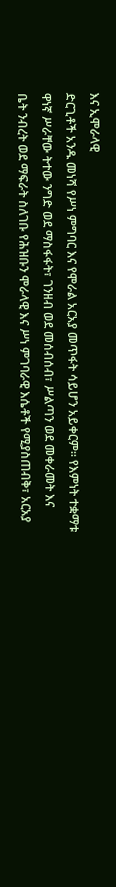እና ኢሞራላዊ
ድርጊቶች አንዱ መነሻ የሥነ ምግባር እና የሞራል አርአያ መጥፋት ሳይሆን አይቀርም፡፡ የእምነት ተቋማቱ
ዋነኛ ሥራቸው ትተው ንግድ ወደ ማስፋፋት፣ ገንዘብ ወደ መሰብሰብ፣ ሥልጣን ወደ መቀራመት እና
ቤት ንብረት ወደ ማፍራት ስለገቡ የሕዝቡን ሞራላዊ እና ሥነ ምገባራዊ እሴቶች የሚያስጠብቅ፣ አርአያ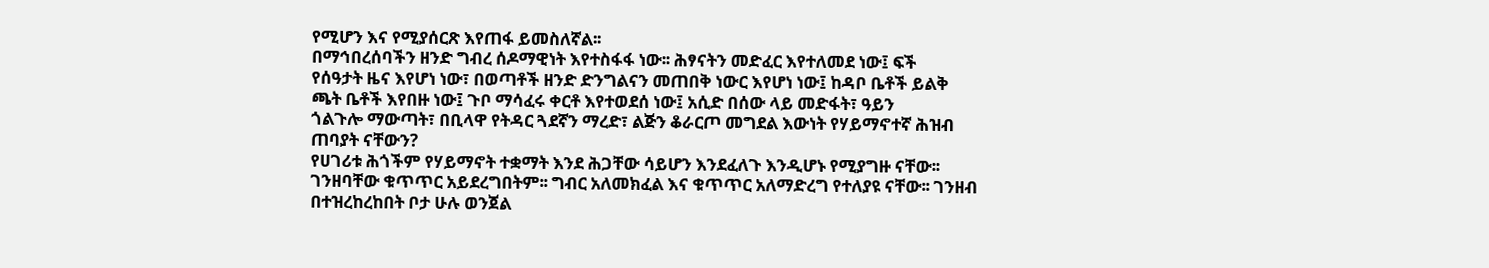የሚሆን እና የሚያሰርጽ እየጠፋ ይመስለኛል፡፡
በማኅበረሰባችን ዘንድ ግብረ ሰዶማዊነት እየተስፋፋ ነው፡፡ ሕፃናትን መድፈር እየተለመደ ነው፤ ፍች
የሰዓታት ዜና እየሆነ ነው፣ በወጣቶች ዘንድ ድንግልናን መጠበቅ ነውር እየሆነ ነው፤ ከዳቦ ቤቶች ይልቅ
ጫት ቤቶች እየበዙ ነው፤ ጉቦ ማሳፈሩ ቀርቶ እየተወደሰ ነው፤ አሲድ በሰው ላይ መድፋት፣ ዓይን
ጎልጉሎ ማውጣት፣ በቢላዋ የትዳር ጓደኛን ማረድ፣ ልጅን ቆራርጦ መግደል እውነት የሃይማኖተኛ ሕዝብ
ጠባያት ናቸውን?
የሀገሪቱ ሕጎችም የሃይማኖት ተቋማት እንደ ሕጋቸው ሳይሆን እንደፈለጉ እንዲሆኑ የሚያግዙ ናቸው፡፡
ገንዘባቸው ቁጥጥር አይደረግበትም፡፡ ግብር አለመክፈል እና ቁጥጥር አለማድረግ የተለያዩ ናቸው፡፡ ገንዘብ
በተዝረከረከበት ቦታ ሁሉ ወንጀል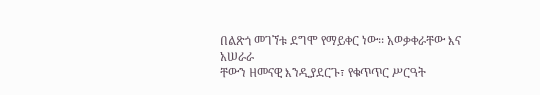በልጽጎ መገኘቱ ደግሞ የማይቀር ነው፡፡ አወቃቀራቸው እና አሠራራ
ቸውን ዘመናዊ እንዲያደርጉ፣ የቁጥጥር ሥርዓት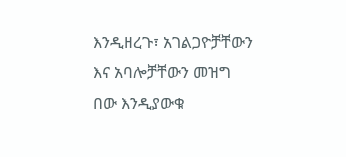እንዲዘረጉ፣ አገልጋዮቻቸውን እና አባሎቻቸውን መዝግ
በው እንዲያውቁ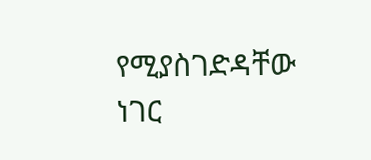የሚያስገድዳቸው ነገር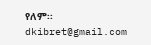የለም፡፡
dkibret@gmail.com